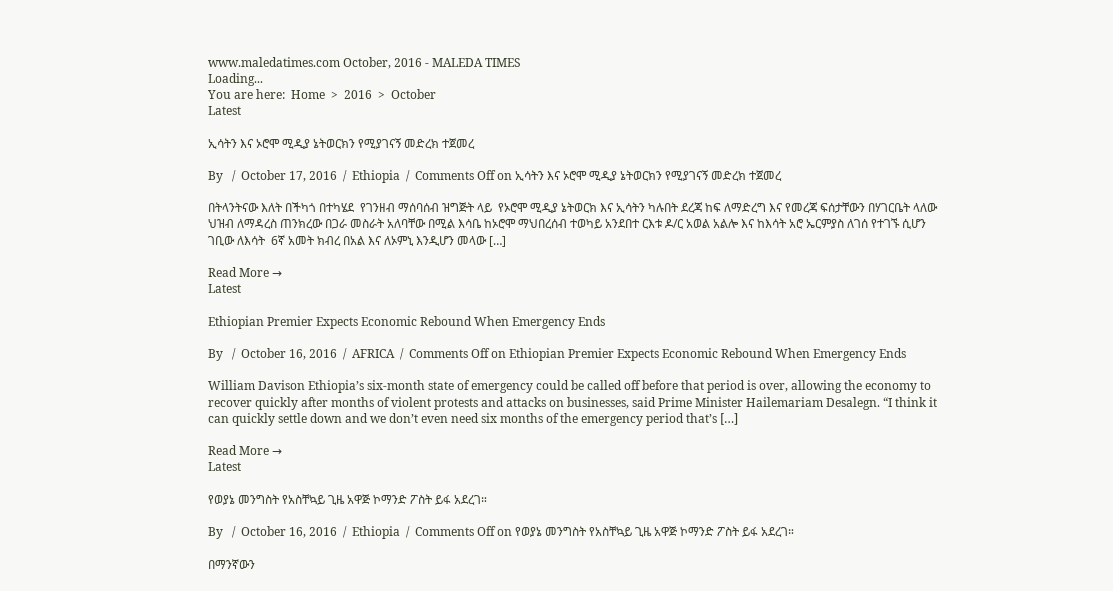www.maledatimes.com October, 2016 - MALEDA TIMES
Loading...
You are here:  Home  >  2016  >  October
Latest

ኢሳትን እና ኦሮሞ ሚዲያ ኔትወርክን የሚያገናኝ መድረክ ተጀመረ

By   /  October 17, 2016  /  Ethiopia  /  Comments Off on ኢሳትን እና ኦሮሞ ሚዲያ ኔትወርክን የሚያገናኝ መድረክ ተጀመረ

በትላንትናው እለት በችካጎ በተካሄደ  የገንዘብ ማሰባሰብ ዝግጅት ላይ  የኦሮሞ ሚዲያ ኔትወርክ እና ኢሳትን ካሉበት ደረጃ ከፍ ለማድረግ እና የመረጃ ፍሰታቸውን በሃገርቤት ላለው ህዝብ ለማዳረስ ጠንክረው በጋራ መስራት አለባቸው በሚል እሳቤ ከኦሮሞ ማህበረሰብ ተወካይ አንደበተ ርእቱ ዶ/ር አወል አልሎ እና ከእሳት አሮ ኤርምያስ ለገሰ የተገኙ ሲሆን ገቢው ለእሳት  6ኛ አመት ክብረ በአል እና ለኦምኒ እንዲሆን መላው […]

Read More →
Latest

Ethiopian Premier Expects Economic Rebound When Emergency Ends

By   /  October 16, 2016  /  AFRICA  /  Comments Off on Ethiopian Premier Expects Economic Rebound When Emergency Ends

William Davison Ethiopia’s six-month state of emergency could be called off before that period is over, allowing the economy to recover quickly after months of violent protests and attacks on businesses, said Prime Minister Hailemariam Desalegn. “I think it can quickly settle down and we don’t even need six months of the emergency period that’s […]

Read More →
Latest

የወያኔ መንግስት የአስቸኳይ ጊዜ አዋጅ ኮማንድ ፖስት ይፋ አደረገ።

By   /  October 16, 2016  /  Ethiopia  /  Comments Off on የወያኔ መንግስት የአስቸኳይ ጊዜ አዋጅ ኮማንድ ፖስት ይፋ አደረገ።

በማንኛውን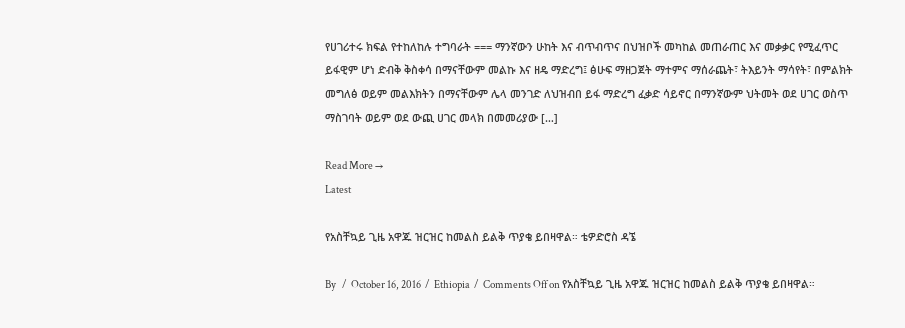የሀገሪተሩ ክፍል የተከለከሉ ተግባራት === ማንኛውን ሁከት እና ብጥብጥና በህዝቦች መካከል መጠራጠር እና መቃቃር የሚፈጥር ይፋዊም ሆነ ድብቅ ቅስቀሳ በማናቸውም መልኩ እና ዘዴ ማድረግ፤ ፅሁፍ ማዘጋጀት ማተምና ማሰራጨት፣ ትእይንት ማሳየት፣ በምልክት መግለፅ ወይም መልእክትን በማናቸውም ሌላ መንገድ ለህዝብበ ይፋ ማድረግ ፈቃድ ሳይኖር በማንኛውም ህትመት ወደ ሀገር ወስጥ ማስገባት ወይም ወደ ውጪ ሀገር መላክ በመመሪያው […]

Read More →
Latest

የአስቸኳይ ጊዜ አዋጁ ዝርዝር ከመልስ ይልቅ ጥያቄ ይበዛዋል። ቴዎድሮስ ዳኜ

By   /  October 16, 2016  /  Ethiopia  /  Comments Off on የአስቸኳይ ጊዜ አዋጁ ዝርዝር ከመልስ ይልቅ ጥያቄ ይበዛዋል።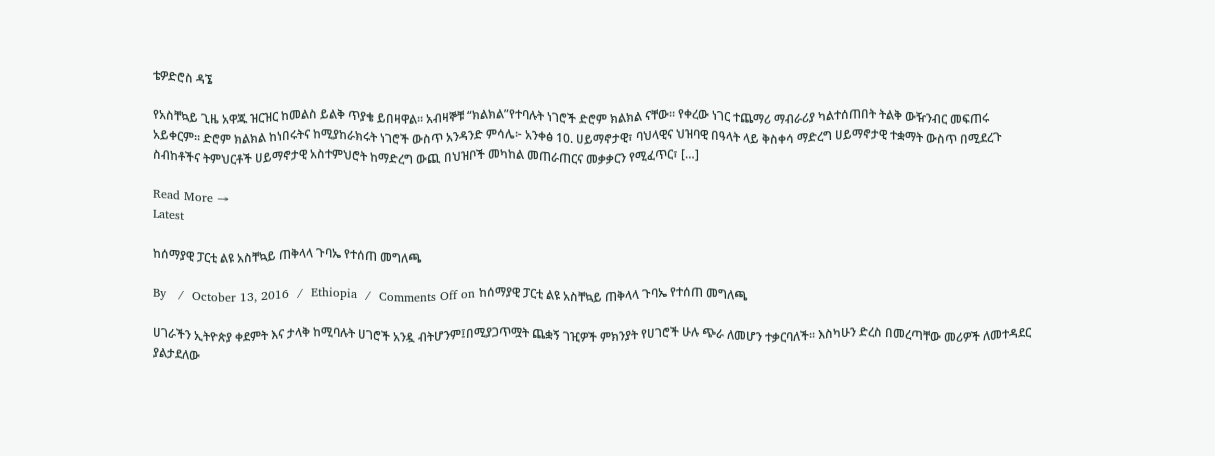ቴዎድሮስ ዳኜ

የአስቸኳይ ጊዜ አዋጁ ዝርዝር ከመልስ ይልቅ ጥያቄ ይበዛዋል። አብዛኞቹ “ክልክል”የተባሉት ነገሮች ድሮም ክልክል ናቸው። የቀረው ነገር ተጨማሪ ማብራሪያ ካልተሰጠበት ትልቅ ውዥንብር መፍጠሩ አይቀርም። ድሮም ክልክል ከነበሩትና ከሚያከራክሩት ነገሮች ውስጥ አንዳንድ ምሳሌ፦ አንቀፅ 10. ሀይማኖታዊ፣ ባህላዊና ህዝባዊ በዓላት ላይ ቅስቀሳ ማድረግ ሀይማኖታዊ ተቋማት ውስጥ በሚደረጉ ስብከቶችና ትምህርቶች ሀይማኖታዊ አስተምህሮት ከማድረግ ውጪ በህዝቦች መካከል መጠራጠርና መቃቃርን የሚፈጥር፣ […]

Read More →
Latest

ከሰማያዊ ፓርቲ ልዩ አስቸኳይ ጠቅላላ ጉባኤ የተሰጠ መግለጫ

By   /  October 13, 2016  /  Ethiopia  /  Comments Off on ከሰማያዊ ፓርቲ ልዩ አስቸኳይ ጠቅላላ ጉባኤ የተሰጠ መግለጫ

ሀገራችን ኢትዮጵያ ቀደምት እና ታላቅ ከሚባሉት ሀገሮች አንዷ ብትሆንም፤በሚያጋጥሟት ጨቋኝ ገዢዎች ምክንያት የሀገሮች ሁሉ ጭራ ለመሆን ተቃርባለች፡፡ እስካሁን ድረስ በመረጣቸው መሪዎች ለመተዳደር ያልታደለው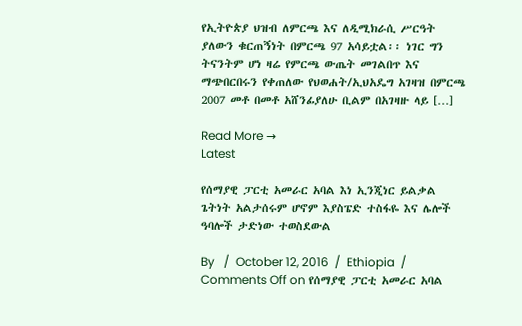የኢትዮጵያ ህዝብ ለምርጫ እና ለዲሚክራሲ ሥርዓት ያለውን ቁርጠኝነት በምርጫ 97 አሳይቷል፡፡ ነገር ግን ትናንትም ሆነ ዛሬ የምርጫ ውጤት መገልበጥ እና ማጭበርበሩን የቀጠለው የህወሐት/ኢህአዴግ አገዛዝ በምርጫ 2007 መቶ በመቶ አሸንፊያለሁ ቢልም በአገዛዙ ላይ […]

Read More →
Latest

የሰማያዊ ፓርቲ አመራር አባል እነ ኢንጂነር ይልቃል ጌትነት አልታሰሩም ሆኖም እያስፔድ ተስፋዬ እና ሌሎች ዓባሎች ታድነው ተወስደውል

By   /  October 12, 2016  /  Ethiopia  /  Comments Off on የሰማያዊ ፓርቲ አመራር አባል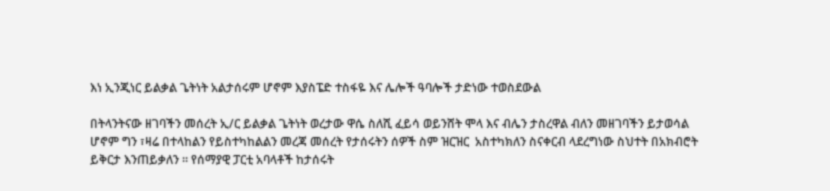እነ ኢንጂነር ይልቃል ጌትነት አልታሰሩም ሆኖም እያስፔድ ተስፋዬ እና ሌሎች ዓባሎች ታድነው ተወስደውል

በትላንትናው ዘገባችን መሰረት ኢ/ር ይልቃል ጌትነት ወረታው ዋሴ ስለሺ ፈይሳ ወይንሸት ሞላ እና ብሌን ታስረዋል ብለን መዘገባችን ይታወሳል ሆኖም ግን ፣ዛሬ በተላከልን የይስተካከልልን መረጃ መሰረት የታሰሩትን ሰዎች ስም ዝርዝር  አስተካክለን ስናቀርብ ላደረግነው ስህተት በአክብሮት ይቅርታ እንጠይቃለን ። የሰማያዊ ፓርቲ አባላቶች ከታሰሩት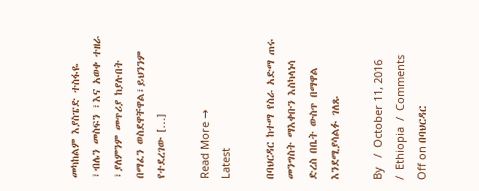መካከልም እያስፔድ ተስፋዬ ፣ብሌን መስፍን ፣እና አወቀ ተዘራ ፣ያለምንም መጥሪያ ከያሉበት በማፈን ወስደዋቸዋል፣ይህንንም የተደረገው […]

Read More →
Latest

በባህርዳር ከተማ የስራ አድማ ጠሩ መንግስት ማእቀቡን እስካላነሳ ድረስ በቤት ውስጥ በማዋል እንደሚያሳልፉ ገለጹ

By   /  October 11, 2016  /  Ethiopia  /  Comments Off on በባህርዳር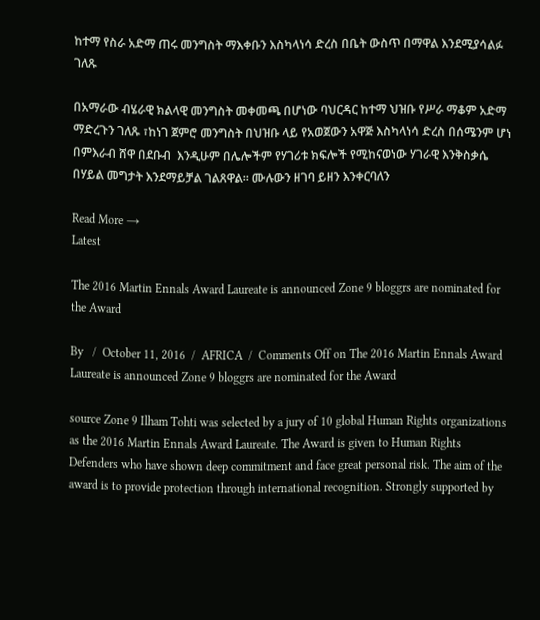ከተማ የስራ አድማ ጠሩ መንግስት ማእቀቡን እስካላነሳ ድረስ በቤት ውስጥ በማዋል እንደሚያሳልፉ ገለጹ

በአማራው ብሄራዊ ክልላዊ መንግስት መቀመጫ በሆነው ባህርዳር ከተማ ህዝቡ የሥራ ማቆም አድማ ማድረጉን ገለጹ ፣ከነገ ጀምሮ መንግስት በህዝቡ ላይ የአወጀውን አዋጅ እስካላነሳ ድረስ በሰሜንም ሆነ በምእራብ ሸዋ በደቡብ  እንዲሁም በሌሎችም የሃገሪቱ ክፍሎች የሚከናወነው ሃገራዊ እንቅስቃሴ በሃይል መግታት እንደማይቻል ገልጸዋል። ሙሉውን ዘገባ ይዘን እንቀርባለን

Read More →
Latest

The 2016 Martin Ennals Award Laureate is announced Zone 9 bloggrs are nominated for the Award

By   /  October 11, 2016  /  AFRICA  /  Comments Off on The 2016 Martin Ennals Award Laureate is announced Zone 9 bloggrs are nominated for the Award

source Zone 9 Ilham Tohti was selected by a jury of 10 global Human Rights organizations as the 2016 Martin Ennals Award Laureate. The Award is given to Human Rights Defenders who have shown deep commitment and face great personal risk. The aim of the award is to provide protection through international recognition. Strongly supported by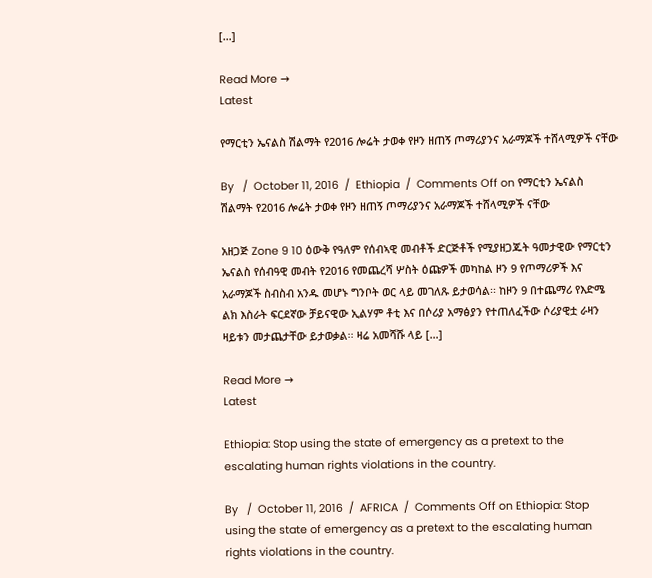[…]

Read More →
Latest

የማርቲን ኤናልስ ሽልማት የ2016 ሎሬት ታወቀ የዞን ዘጠኝ ጦማሪያንና አራማጆች ተሸላሚዎች ናቸው

By   /  October 11, 2016  /  Ethiopia  /  Comments Off on የማርቲን ኤናልስ ሽልማት የ2016 ሎሬት ታወቀ የዞን ዘጠኝ ጦማሪያንና አራማጆች ተሸላሚዎች ናቸው

አዘጋጅ Zone 9 10 ዕውቅ የዓለም የሰብኣዊ መብቶች ድርጅቶች የሚያዘጋጁት ዓመታዊው የማርቲን ኤናልስ የሰብዓዊ መብት የ2016 የመጨረሻ ሦስት ዕጩዎች መካከል ዞን 9 የጦማሪዎች እና አራማጆች ስብስብ አንዱ መሆኑ ግንቦት ወር ላይ መገለጹ ይታወሳል፡፡ ከዞን 9 በተጨማሪ የእድሜ ልክ እስራት ፍርደኛው ቻይናዊው ኢልሃም ቶቲ እና በሶሪያ አማፅያን የተጠለፈችው ሶሪያዊቷ ራዛን ዛይቱን መታጨታቸው ይታወቃል፡፡ ዛሬ አመሻሹ ላይ […]

Read More →
Latest

Ethiopia: Stop using the state of emergency as a pretext to the escalating human rights violations in the country.

By   /  October 11, 2016  /  AFRICA  /  Comments Off on Ethiopia: Stop using the state of emergency as a pretext to the escalating human rights violations in the country.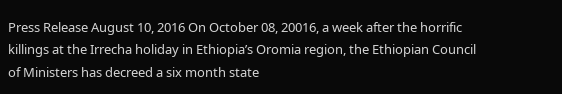Press Release August 10, 2016 On October 08, 20016, a week after the horrific killings at the Irrecha holiday in Ethiopia’s Oromia region, the Ethiopian Council of Ministers has decreed a six month state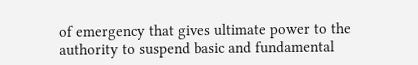of emergency that gives ultimate power to the authority to suspend basic and fundamental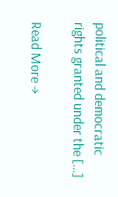political and democratic rights granted under the […]

Read More →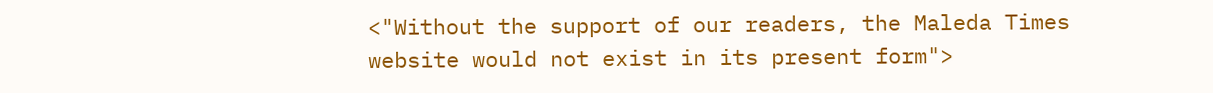<"Without the support of our readers, the Maleda Times website would not exist in its present form">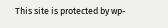This site is protected by wp-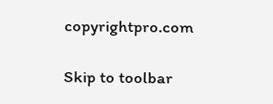copyrightpro.com

Skip to toolbar